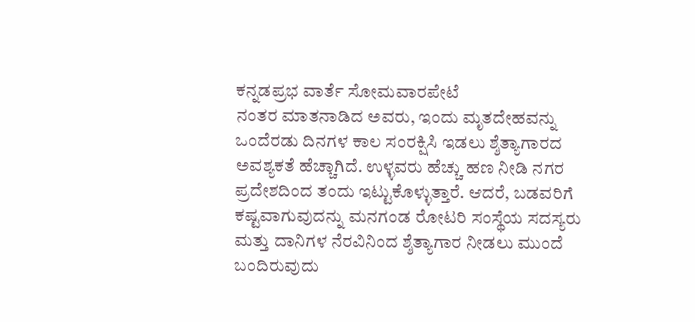ಕನ್ನಡಪ್ರಭ ವಾರ್ತೆ ಸೋಮವಾರಪೇಟೆ
ನಂತರ ಮಾತನಾಡಿದ ಅವರು, ಇಂದು ಮೃತದೇಹವನ್ನು ಒಂದೆರಡು ದಿನಗಳ ಕಾಲ ಸಂರಕ್ಷಿಸಿ ಇಡಲು ಶ್ಶೆತ್ಯಾಗಾರದ ಅವಶ್ಯಕತೆ ಹೆಚ್ಚಾಗಿದೆ. ಉಳ್ಳವರು ಹೆಚ್ಚು ಹಣ ನೀಡಿ ನಗರ ಪ್ರದೇಶದಿಂದ ತಂದು ಇಟ್ಟುಕೊಳ್ಳುತ್ತಾರೆ. ಆದರೆ, ಬಡವರಿಗೆ ಕಷ್ಟವಾಗುವುದನ್ನು ಮನಗಂಡ ರೋಟರಿ ಸಂಸ್ಥೆಯ ಸದಸ್ಯರು ಮತ್ತು ದಾನಿಗಳ ನೆರವಿನಿಂದ ಶ್ಶೆತ್ಯಾಗಾರ ನೀಡಲು ಮುಂದೆ ಬಂದಿರುವುದು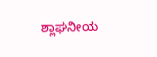ಶ್ಲಾಘನೀಯ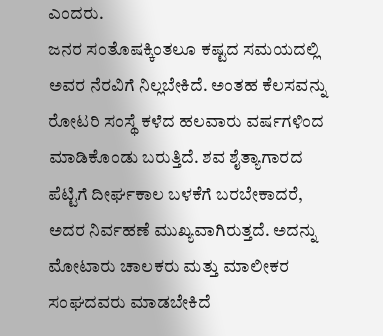ಎಂದರು.
ಜನರ ಸಂತೊಷಕ್ಕಿಂತಲೂ ಕಷ್ಟದ ಸಮಯದಲ್ಲಿ ಅವರ ನೆರವಿಗೆ ನಿಲ್ಲಬೇಕಿದೆ. ಅಂತಹ ಕೆಲಸವನ್ನು ರೋಟರಿ ಸಂಸ್ಥೆ ಕಳೆದ ಹಲವಾರು ವರ್ಷಗಳಿಂದ ಮಾಡಿಕೊಂಡು ಬರುತ್ತಿದೆ. ಶವ ಶೈತ್ಯಾಗಾರದ ಪೆಟ್ಟಿಗೆ ದೀರ್ಘಕಾಲ ಬಳಕೆಗೆ ಬರಬೇಕಾದರೆ, ಅದರ ನಿರ್ವಹಣೆ ಮುಖ್ಯವಾಗಿರುತ್ತದೆ. ಅದನ್ನು ಮೋಟಾರು ಚಾಲಕರು ಮತ್ತು ಮಾಲೀಕರ ಸಂಘದವರು ಮಾಡಬೇಕಿದೆ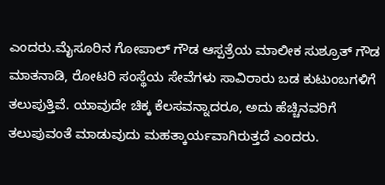ಎಂದರು.ಮೈಸೂರಿನ ಗೋಪಾಲ್ ಗೌಡ ಆಸ್ಪತ್ರೆಯ ಮಾಲೀಕ ಸುಶ್ರೂತ್ ಗೌಡ ಮಾತನಾಡಿ, ರೋಟರಿ ಸಂಸ್ಥೆಯ ಸೇವೆಗಳು ಸಾವಿರಾರು ಬಡ ಕುಟುಂಬಗಳಿಗೆ ತಲುಪುತ್ತಿವೆ. ಯಾವುದೇ ಚಿಕ್ಕ ಕೆಲಸವನ್ನಾದರೂ, ಅದು ಹೆಚ್ಚಿನವರಿಗೆ ತಲುಪುವಂತೆ ಮಾಡುವುದು ಮಹತ್ಕಾರ್ಯವಾಗಿರುತ್ತದೆ ಎಂದರು.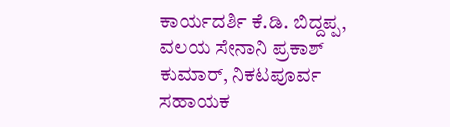ಕಾರ್ಯದರ್ಶಿ ಕೆ.ಡಿ. ಬಿದ್ದಪ್ಪ, ವಲಯ ಸೇನಾನಿ ಪ್ರಕಾಶ್ ಕುಮಾರ್, ನಿಕಟಪೂರ್ವ ಸಹಾಯಕ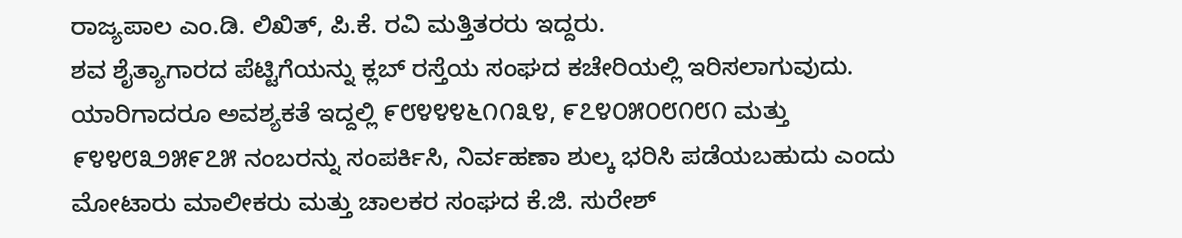ರಾಜ್ಯಪಾಲ ಎಂ.ಡಿ. ಲಿಖಿತ್, ಪಿ.ಕೆ. ರವಿ ಮತ್ತಿತರರು ಇದ್ದರು.
ಶವ ಶೈತ್ಯಾಗಾರದ ಪೆಟ್ಟಿಗೆಯನ್ನು ಕ್ಲಬ್ ರಸ್ತೆಯ ಸಂಘದ ಕಚೇರಿಯಲ್ಲಿ ಇರಿಸಲಾಗುವುದು. ಯಾರಿಗಾದರೂ ಅವಶ್ಯಕತೆ ಇದ್ದಲ್ಲಿ ೯೮೪೪೪೬೧೧೩೪, ೯೭೪೦೫೦೮೧೮೧ ಮತ್ತು ೯೪೪೮೩೨೫೯೭೫ ನಂಬರನ್ನು ಸಂಪರ್ಕಿಸಿ, ನಿರ್ವಹಣಾ ಶುಲ್ಕ ಭರಿಸಿ ಪಡೆಯಬಹುದು ಎಂದು ಮೋಟಾರು ಮಾಲೀಕರು ಮತ್ತು ಚಾಲಕರ ಸಂಘದ ಕೆ.ಜಿ. ಸುರೇಶ್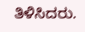ತಿಳಿಸಿದರು.